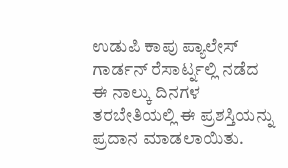ಉಡುಪಿ ಕಾಪು ಪ್ಯಾಲೇಸ್ ಗಾರ್ಡನ್ ರೆಸಾರ್ಟ್ನಲ್ಲಿ ನಡೆದ ಈ ನಾಲ್ಕು ದಿನಗಳ ತರಬೇತಿಯಲ್ಲಿ ಈ ಪ್ರಶಸ್ತಿಯನ್ನು ಪ್ರದಾನ ಮಾಡಲಾಯಿತು.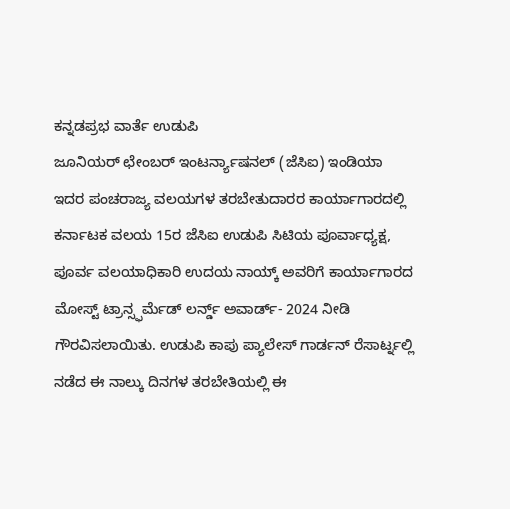ಕನ್ನಡಪ್ರಭ ವಾರ್ತೆ ಉಡುಪಿ
ಜೂನಿಯರ್ ಛೇಂಬರ್ ಇಂಟರ್ನ್ಯಾಷನಲ್ (ಜೆಸಿಐ) ಇಂಡಿಯಾ ಇದರ ಪಂಚರಾಜ್ಯ ವಲಯಗಳ ತರಬೇತುದಾರರ ಕಾರ್ಯಾಗಾರದಲ್ಲಿ ಕರ್ನಾಟಕ ವಲಯ 15ರ ಜೆಸಿಐ ಉಡುಪಿ ಸಿಟಿಯ ಪೂರ್ವಾಧ್ಯಕ್ಷ, ಪೂರ್ವ ವಲಯಾಧಿಕಾರಿ ಉದಯ ನಾಯ್ಕ್ ಅವರಿಗೆ ಕಾರ್ಯಾಗಾರದ ಮೋಸ್ಟ್ ಟ್ರಾನ್ಸ್ಫರ್ಮೆಡ್ ಲರ್ನ್ಡ್ ಅವಾರ್ಡ್- 2024 ನೀಡಿ ಗೌರವಿಸಲಾಯಿತು. ಉಡುಪಿ ಕಾಪು ಪ್ಯಾಲೇಸ್ ಗಾರ್ಡನ್ ರೆಸಾರ್ಟ್ನಲ್ಲಿ ನಡೆದ ಈ ನಾಲ್ಕು ದಿನಗಳ ತರಬೇತಿಯಲ್ಲಿ ಈ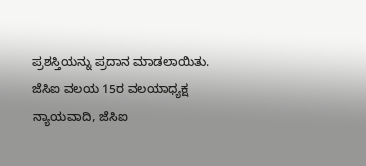ಪ್ರಶಸ್ತಿಯನ್ನು ಪ್ರದಾನ ಮಾಡಲಾಯಿತು.
ಜೆಸಿಐ ವಲಯ 15ರ ವಲಯಾಧ್ಯಕ್ಷ ನ್ಯಾಯವಾದಿ, ಜೆಸಿಐ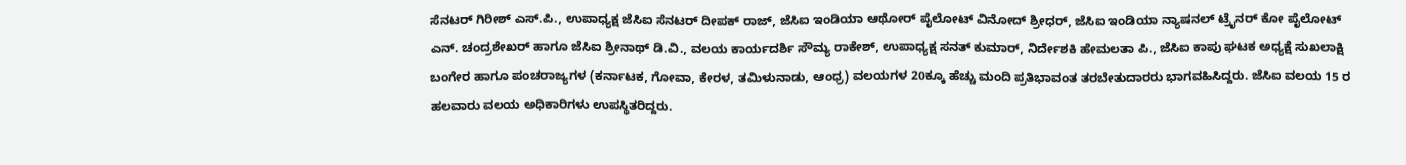ಸೆನಟರ್ ಗಿರೀಶ್ ಎಸ್.ಪಿ., ಉಪಾಧ್ಯಕ್ಷ ಜೆಸಿಐ ಸೆನಟರ್ ದೀಪಕ್ ರಾಜ್, ಜೆಸಿಐ ಇಂಡಿಯಾ ಆಥೋರ್ ಪೈಲೋಟ್ ವಿನೋದ್ ಶ್ರೀಧರ್, ಜೆಸಿಐ ಇಂಡಿಯಾ ನ್ಯಾಷನಲ್ ಟ್ರೈನರ್ ಕೋ ಪೈಲೋಟ್ ಎನ್. ಚಂದ್ರಶೇಖರ್ ಹಾಗೂ ಜೆಸಿಐ ಶ್ರೀನಾಥ್ ಡಿ.ವಿ., ವಲಯ ಕಾರ್ಯದರ್ಶಿ ಸೌಮ್ಯ ರಾಕೇಶ್, ಉಪಾಧ್ಯಕ್ಷ ಸನತ್ ಕುಮಾರ್, ನಿರ್ದೇಶಕಿ ಹೇಮಲತಾ ಪಿ., ಜೆಸಿಐ ಕಾಪು ಘಟಕ ಅಧ್ಯಕ್ಷೆ ಸುಖಲಾಕ್ಷಿ ಬಂಗೇರ ಹಾಗೂ ಪಂಚರಾಜ್ಯಗಳ (ಕರ್ನಾಟಕ, ಗೋವಾ, ಕೇರಳ, ತಮಿಳುನಾಡು, ಆಂಧ್ರ) ವಲಯಗಳ 20ಕ್ಕೂ ಹೆಚ್ಚು ಮಂದಿ ಪ್ರತಿಭಾವಂತ ತರಬೇತುದಾರರು ಭಾಗವಹಿಸಿದ್ದರು. ಜೆಸಿಐ ವಲಯ 15 ರ ಹಲವಾರು ವಲಯ ಅಧಿಕಾರಿಗಳು ಉಪಸ್ಥಿತರಿದ್ದರು.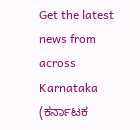Get the latest news from across Karnataka (ಕರ್ನಾಟಕ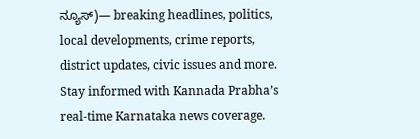ನ್ಯೂಸ್)— breaking headlines, politics, local developments, crime reports, district updates, civic issues and more. Stay informed with Kannada Prabha’s real‑time Karnataka news coverage.